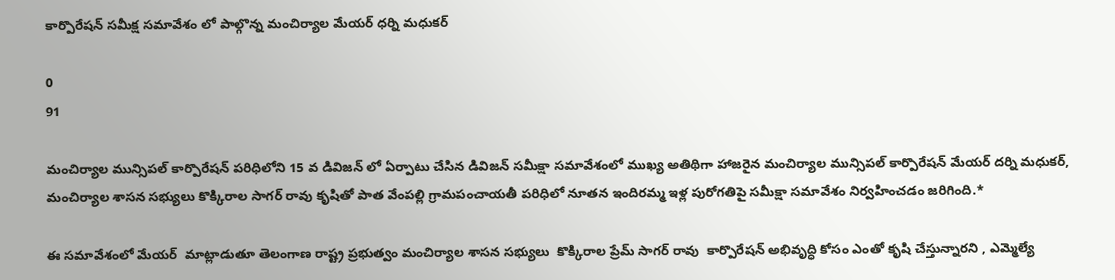కార్పొరేషన్ సమీక్ష సమావేశం లో పాల్గొన్న మంచిర్యాల మేయర్ ధర్ని మధుకర్

0
91

మంచిర్యాల మున్సిపల్ కార్పొరేషన్ పరిధిలోని 15 వ డివిజన్ లో ఏర్పాటు చేసిన డివిజన్ సమీక్షా సమావేశంలో ముఖ్య అతిథిగా హాజరైన మంచిర్యాల మున్సిపల్ కార్పొరేషన్ మేయర్ దర్ని మధుకర్, మంచిర్యాల శాసన సభ్యులు కొక్కిరాల సాగర్ రావు కృషితో పాత వేంపల్లి గ్రామపంచాయతీ పరిధిలో నూతన ఇందిరమ్మ ఇళ్ల పురోగతిపై సమీక్షా సమావేశం నిర్వహించడం జరిగింది.*

ఈ సమావేశంలో మేయర్  మాట్లాడుతూ తెలంగాణ రాష్ట్ర ప్రభుత్వం మంచిర్యాల శాసన సభ్యులు  కొక్కిరాల ప్రేమ్ సాగర్ రావు  కార్పొరేషన్ అభివృద్ధి కోసం ఎంతో కృషి చేస్తున్నారని , ఎమ్మెల్యే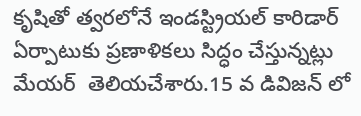కృషితో త్వరలోనే ఇండస్ట్రియల్ కారిడార్ ఏర్పాటుకు ప్రణాళికలు సిద్ధం చేస్తున్నట్లు మేయర్  తెలియచేశారు.15 వ డివిజన్ లో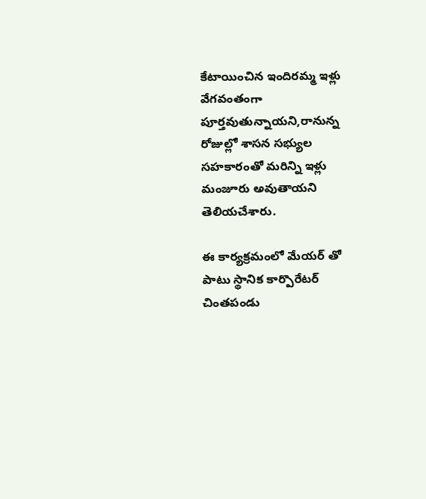కేటాయించిన ఇందిరమ్మ ఇళ్లు వేగవంతంగా పూర్తవుతున్నాయని,రానున్న రోజుల్లో శాసన సభ్యుల సహకారంతో మరిన్ని ఇళ్లు మంజూరు అవుతాయని తెలియచేశారు.

ఈ కార్యక్రమంలో మేయర్ తో పాటు స్థానిక కార్పొరేటర్ చింతపండు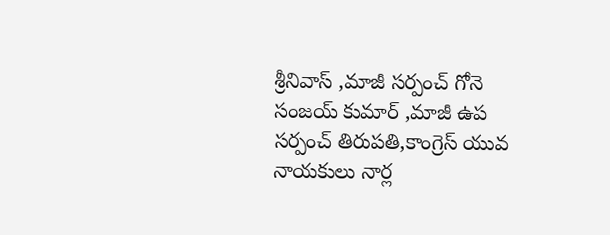శ్రీనివాస్ ,మాజీ సర్పంచ్ గోనె సంజయ్ కుమార్ ,మాజీ ఉప సర్పంచ్ తిరుపతి,కాంగ్రెస్ యువ నాయకులు నార్ల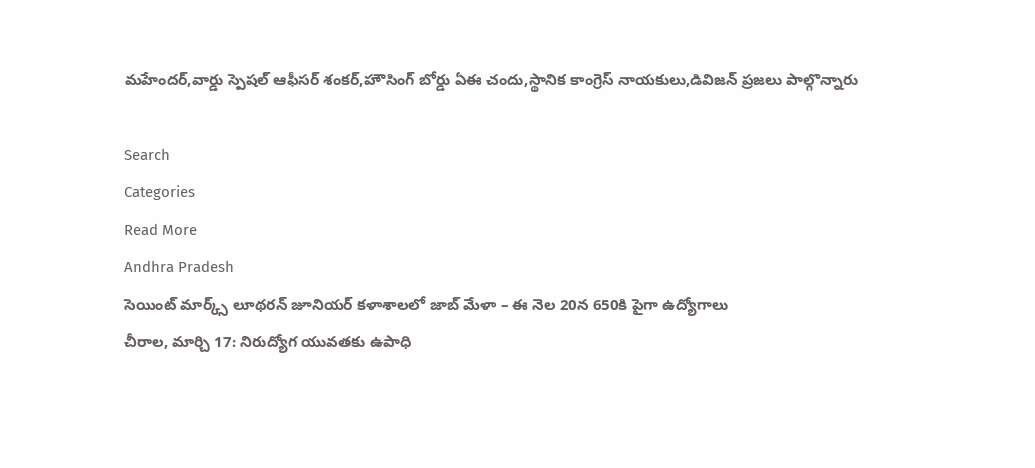మహేందర్,వార్డు స్పెషల్ ఆఫీసర్ శంకర్,హౌసింగ్ బోర్డు ఏఈ చందు,స్థానిక కాంగ్రెస్ నాయకులు,డివిజన్ ప్రజలు పాల్గొన్నారు

Search
Categories
Read More
Andhra Pradesh
సెయింట్ మార్క్స్ లూథరన్ జూనియర్ కళాశాలలో జాబ్ మేళా – ఈ నెల 20న 650కి పైగా ఉద్యోగాలు
చీరాల, మార్చి 17: నిరుద్యోగ యువతకు ఉపాధి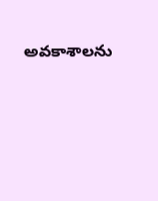అవకాశాలను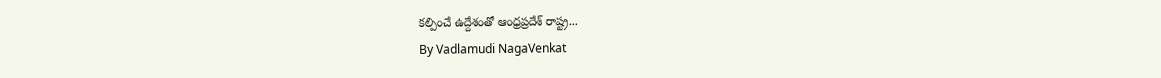కల్పించే ఉద్దేశంతో ఆంధ్రప్రదేశ్ రాష్ట్ర...
By Vadlamudi NagaVenkat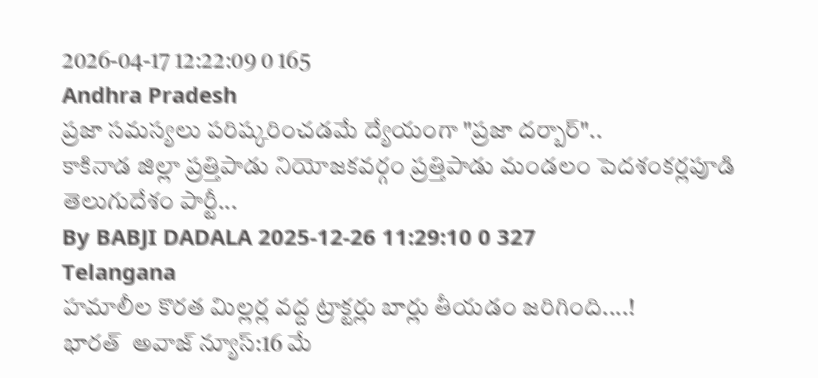2026-04-17 12:22:09 0 165
Andhra Pradesh
ప్రజా సమస్యలు పరిష్కరించడమే ద్యేయంగా "ప్రజా దర్బార్"..
కాకినాడ జిల్లా ప్రత్తిపాడు నియోజకవర్గం ప్రత్తిపాడు మండలం పెదశంకర్లపూడి తెలుగుదేశం పార్టీ...
By BABJI DADALA 2025-12-26 11:29:10 0 327
Telangana
హమాలీల కొరత మిల్లర్ల వద్ద ట్రాక్టర్లు బార్లు తీయడం జరిగింది....!
భారత్  అవాజ్ న్యూస్:16 మే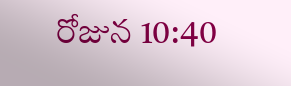రోజున 10:40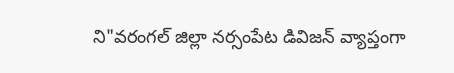ని"వరంగల్ జిల్లా నర్సంపేట డివిజన్ వ్యాప్తంగా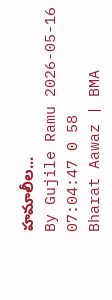హమాలీల...
By Gujile Ramu 2026-05-16 07:04:47 0 58
Bharat Aawaz | BMA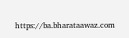https://ba.bharataawaz.com